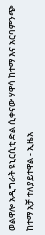ወልዋሎ አዲግራት ዩኒርሲቲ ድል ሲቀናው ሃዋሳ ከተማ እና አርባምንጭ ከተማ አቻ ተለያይተዋል - ኢዜአ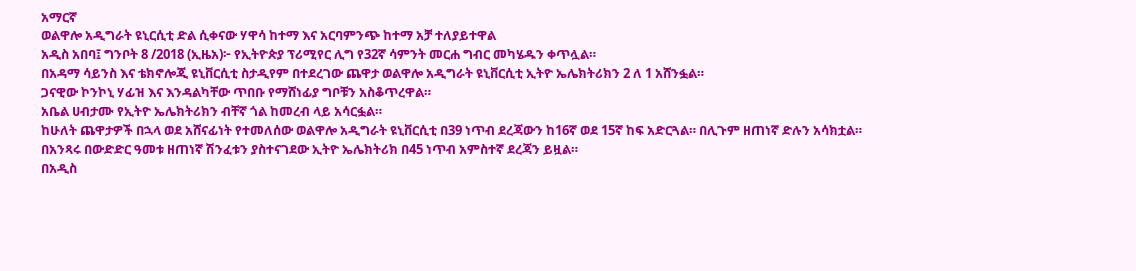አማርኛ
ወልዋሎ አዲግራት ዩኒርሲቲ ድል ሲቀናው ሃዋሳ ከተማ እና አርባምንጭ ከተማ አቻ ተለያይተዋል
አዲስ አበባ፤ ግንቦት 8 /2018 (ኢዜአ)፦ የኢትዮጵያ ፕሪሚየር ሊግ የ32ኛ ሳምንት መርሐ ግብር መካሄዱን ቀጥሏል።
በአዳማ ሳይንስ እና ቴክኖሎጂ ዩኒቨርሲቲ ስታዲየም በተደረገው ጨዋታ ወልዋሎ አዲግራት ዩኒቨርሲቲ ኢትዮ ኤሌክትሪክን 2 ለ 1 አሸንፏል።
ጋናዊው ኮንኮኒ ሃፊዝ እና እንዳልካቸው ጥበቡ የማሸነፊያ ግቦቹን አስቆጥረዋል።
አቤል ሀብታሙ የኢትዮ ኤሌክትሪክን ብቸኛ ጎል ከመረብ ላይ አሳርፏል።
ከሁለት ጨዋታዎች በኋላ ወደ አሸናፊነት የተመለሰው ወልዋሎ አዲግራት ዩኒቨርሲቲ በ39 ነጥብ ደረጃውን ከ16ኛ ወደ 15ኛ ከፍ አድርጓል። በሊጉም ዘጠነኛ ድሉን አሳክቷል።
በአንጻሩ በውድድር ዓመቱ ዘጠነኛ ሽንፈቱን ያስተናገደው ኢትዮ ኤሌክትሪክ በ45 ነጥብ አምስተኛ ደረጃን ይዟል።
በአዲስ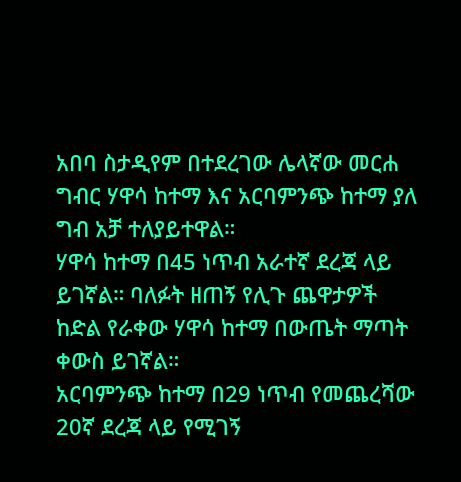አበባ ስታዲየም በተደረገው ሌላኛው መርሐ ግብር ሃዋሳ ከተማ እና አርባምንጭ ከተማ ያለ ግብ አቻ ተለያይተዋል።
ሃዋሳ ከተማ በ45 ነጥብ አራተኛ ደረጃ ላይ ይገኛል። ባለፉት ዘጠኝ የሊጉ ጨዋታዎች ከድል የራቀው ሃዋሳ ከተማ በውጤት ማጣት ቀውስ ይገኛል።
አርባምንጭ ከተማ በ29 ነጥብ የመጨረሻው 20ኛ ደረጃ ላይ የሚገኝ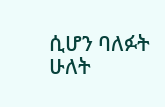ሲሆን ባለፉት ሁለት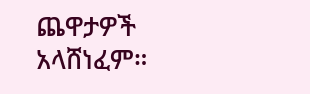ጨዋታዎች አላሸነፈም።